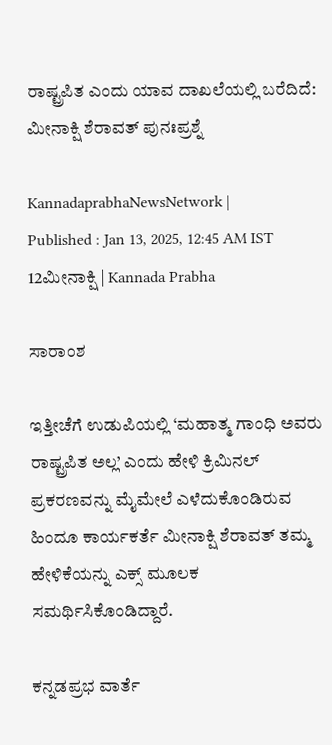ರಾಷ್ಟ್ರಪಿತ ಎಂದು ಯಾವ ದಾಖಲೆಯಲ್ಲಿ ಬರೆದಿದೆ: ಮೀನಾಕ್ಷಿ ಶೆರಾವತ್‌ ಪುನಃಪ್ರಶ್ನೆ

KannadaprabhaNewsNetwork |
Published : Jan 13, 2025, 12:45 AM IST
12ಮೀನಾಕ್ಷಿ | Kannada Prabha

ಸಾರಾಂಶ

ಇತ್ತೀಚೆಗೆ ಉಡುಪಿಯಲ್ಲಿ ‘ಮಹಾತ್ಮ ಗಾಂಧಿ ಅವರು ರಾಷ್ಟ್ರಪಿತ ಅಲ್ಲ’ ಎಂದು ಹೇಳಿ ಕ್ರಿಮಿನಲ್ ಪ್ರಕರಣವನ್ನು ಮೈಮೇಲೆ ಎಳೆದುಕೊಂಡಿರುವ ಹಿಂದೂ ಕಾರ್ಯಕರ್ತೆ ಮೀನಾಕ್ಷಿ ಶೆರಾವತ್ ತಮ್ಮ ಹೇಳಿಕೆಯನ್ನು ಎಕ್ಸ್‌ ಮೂಲಕ ಸಮರ್ಥಿಸಿಕೊಂಡಿದ್ದಾರೆ.

ಕನ್ನಡಪ್ರಭ ವಾರ್ತೆ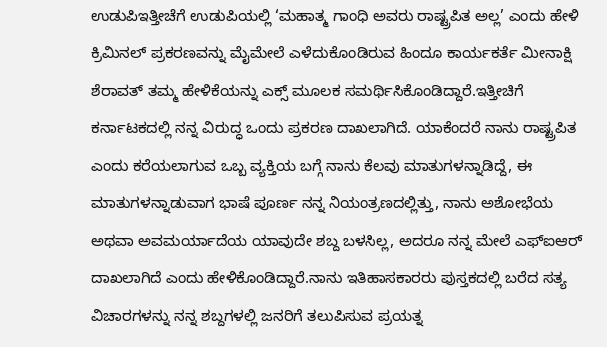ಉಡುಪಿಇತ್ತೀಚೆಗೆ ಉಡುಪಿಯಲ್ಲಿ ‘ಮಹಾತ್ಮ ಗಾಂಧಿ ಅವರು ರಾಷ್ಟ್ರಪಿತ ಅಲ್ಲ’ ಎಂದು ಹೇಳಿ ಕ್ರಿಮಿನಲ್ ಪ್ರಕರಣವನ್ನು ಮೈಮೇಲೆ ಎಳೆದುಕೊಂಡಿರುವ ಹಿಂದೂ ಕಾರ್ಯಕರ್ತೆ ಮೀನಾಕ್ಷಿ ಶೆರಾವತ್ ತಮ್ಮ ಹೇಳಿಕೆಯನ್ನು ಎಕ್ಸ್‌ ಮೂಲಕ ಸಮರ್ಥಿಸಿಕೊಂಡಿದ್ದಾರೆ.ಇತ್ತೀಚಿಗೆ ಕರ್ನಾಟಕದಲ್ಲಿ ನನ್ನ ವಿರುದ್ಧ ಒಂದು ಪ್ರಕರಣ ದಾಖಲಾಗಿದೆ. ಯಾಕೆಂದರೆ ನಾನು ರಾಷ್ಟ್ರಪಿತ ಎಂದು ಕರೆಯಲಾಗುವ ಒಬ್ಬ ವ್ಯಕ್ತಿಯ ಬಗ್ಗೆ ನಾನು ಕೆಲವು ಮಾತುಗಳನ್ನಾಡಿದ್ದೆ, ಈ ಮಾತುಗಳನ್ನಾಡುವಾಗ ಭಾಷೆ ಪೂರ್ಣ ನನ್ನ ನಿಯಂತ್ರಣದಲ್ಲಿತ್ತು, ನಾನು ಅಶೋಭೆಯ ಅಥವಾ ಅವಮರ್ಯಾದೆಯ ಯಾವುದೇ ಶಬ್ದ ಬಳಸಿಲ್ಲ, ಅದರೂ ನನ್ನ ಮೇಲೆ ಎಫ್ಐಆರ್ ದಾಖಲಾಗಿದೆ ಎಂದು ಹೇಳಿಕೊಂಡಿದ್ದಾರೆ.ನಾನು ಇತಿಹಾಸಕಾರರು ಪುಸ್ತಕದಲ್ಲಿ ಬರೆದ ಸತ್ಯ ವಿಚಾರಗಳನ್ನು ನನ್ನ ಶಬ್ದಗಳಲ್ಲಿ ಜನರಿಗೆ ತಲುಪಿಸುವ ಪ್ರಯತ್ನ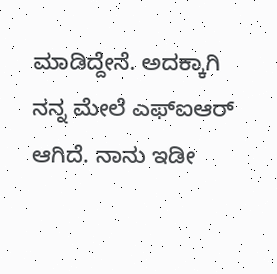ಮಾಡಿದ್ದೇನೆ. ಅದಕ್ಕಾಗಿ ನನ್ನ ಮೇಲೆ ಎಫ್‌ಐಆರ್‌ ಆಗಿದೆ. ನಾನು ಇಡೀ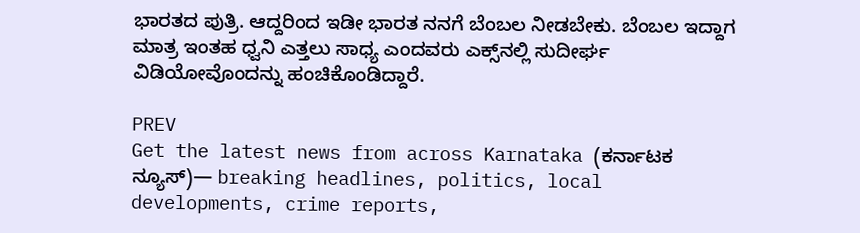ಭಾರತದ ಪುತ್ರಿ. ಆದ್ದರಿಂದ ಇಡೀ ಭಾರತ ನನಗೆ ಬೆಂಬಲ ನೀಡಬೇಕು. ಬೆಂಬಲ ಇದ್ದಾಗ ಮಾತ್ರ ಇಂತಹ ಧ್ವನಿ ಎತ್ತಲು ಸಾಧ್ಯ ಎಂದವರು ಎಕ್ಸ್‌ನಲ್ಲಿ ಸುದೀರ್ಘ ವಿಡಿಯೋವೊಂದನ್ನು ಹಂಚಿಕೊಂಡಿದ್ದಾರೆ.

PREV
Get the latest news from across Karnataka (ಕರ್ನಾಟಕ ನ್ಯೂಸ್)— breaking headlines, politics, local developments, crime reports,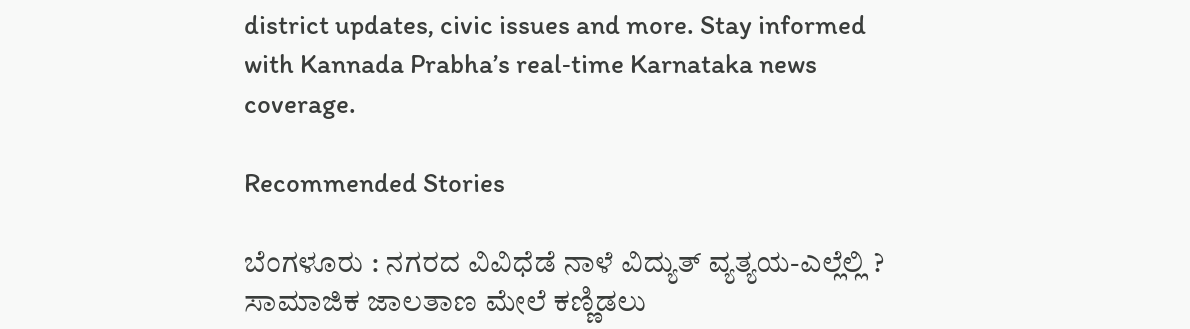district updates, civic issues and more. Stay informed with Kannada Prabha’s real‑time Karnataka news coverage.

Recommended Stories

ಬೆಂಗಳೂರು : ನಗರದ ವಿವಿಧೆಡೆ ನಾಳೆ ವಿದ್ಯುತ್ ವ್ಯತ್ಯಯ-ಎಲ್ಲೆಲ್ಲಿ ?
ಸಾಮಾಜಿಕ ಜಾಲತಾಣ ಮೇಲೆ ಕಣ್ಣಿಡಲು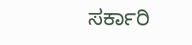ಸರ್ಕಾರಿ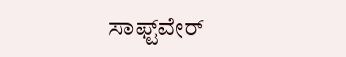ಸಾಫ್ಟ್‌ವೇರ್‌